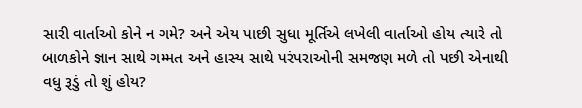સારી વાર્તાઓ કોને ન ગમે? અને એય પાછી સુધા મૂર્તિએ લખેલી વાર્તાઓ હોય ત્યારે તો બાળકોને જ્ઞાન સાથે ગમ્મત અને હાસ્ય સાથે પરંપરાઓની સમજણ મળે તો પછી એનાથી વધુ રૂડું તો શું હોય?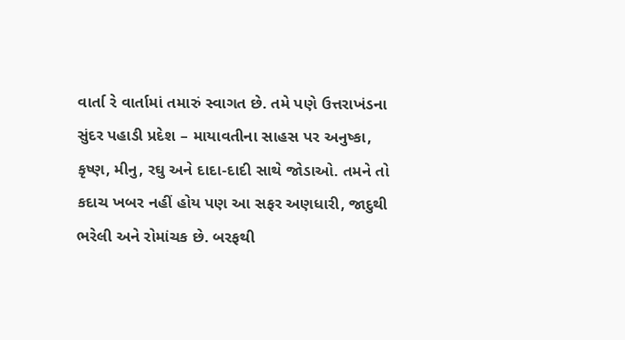વાર્તા રે વાર્તામાં તમારું સ્વાગત છે. તમે પણે ઉત્તરાખંડના સુંદર પહાડી પ્રદેશ – માયાવતીના સાહસ પર અનુષ્કા, કૃષ્ણ, મીનુ, રઘુ અને દાદા-દાદી સાથે જોડાઓ. તમને તો કદાચ ખબર નહીં હોય પણ આ સફર અણધારી, જાદુથી ભરેલી અને રોમાંચક છે. બરફથી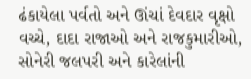ઢંકાયેલા પર્વતો અને ઊંચાં દેવદાર વૃક્ષો વચ્ચે, દાદા રાજાઓ અને રાજકુમારીઓ, સોનેરી જલપરી અને કારેલાંની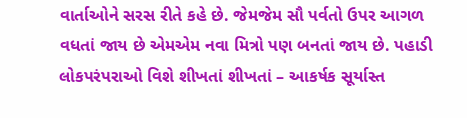વાર્તાઓને સરસ રીતે કહે છે. જેમજેમ સૌ પર્વતો ઉપર આગળ વધતાં જાય છે એમએમ નવા મિત્રો પણ બનતાં જાય છે. પહાડી લોકપરંપરાઓ વિશે શીખતાં શીખતાં – આકર્ષક સૂર્યાસ્ત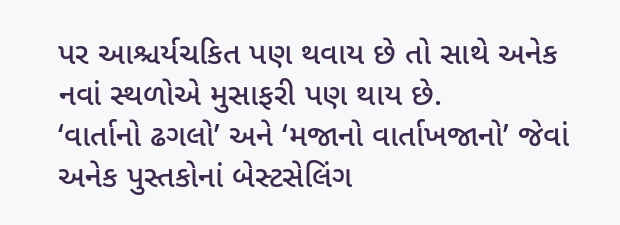પર આશ્ચર્યચકિત પણ થવાય છે તો સાથે અનેક નવાં સ્થળોએ મુસાફરી પણ થાય છે.
‘વાર્તાનો ઢગલો’ અને ‘મજાનો વાર્તાખજાનો’ જેવાં અનેક પુસ્તકોનાં બેસ્ટસેલિંગ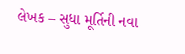લેખક – સુધા મૂર્તિની નવા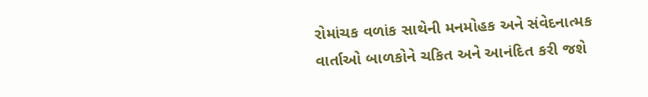રોમાંચક વળાંક સાથેની મનમોહક અને સંવેદનાત્મક વાર્તાઓ બાળકોને ચકિત અને આનંદિત કરી જશે